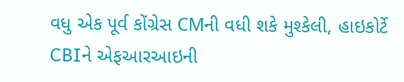વધુ એક પૂર્વ કોંગ્રેસ CMની વધી શકે મુશ્કેલી, હાઇકોર્ટે CBIને એફઆરઆઇની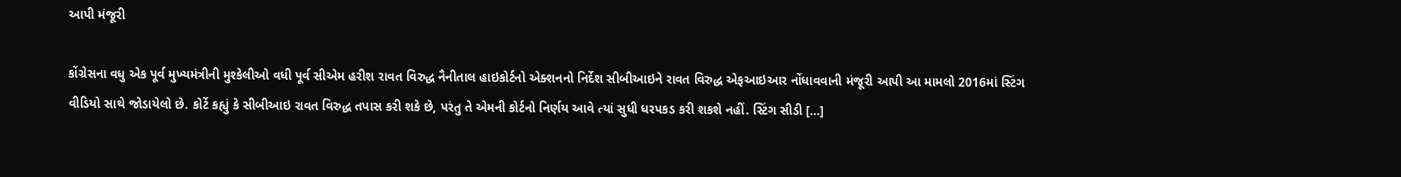આપી મંજૂરી

કોંગ્રેસના વધુ એક પૂર્વ મુખ્યમંત્રીની મુશ્કેલીઓ વધી પૂર્વ સીએમ હરીશ રાવત વિરુદ્ધ નૈનીતાલ હાઇકોર્ટનો એક્શનનો નિર્દેશ સીબીઆઇને રાવત વિરુદ્ધ એફઆઇઆર નોંધાવવાની મંજૂરી આપી આ મામલો 2016માં સ્ટિંગ વીડિયો સાથે જોડાયેલો છે. કોર્ટે કહ્યું કે સીબીઆઇ રાવત વિરુદ્ધ તપાસ કરી શકે છે, પરંતુ તે એમની કોર્ટનો નિર્ણય આવે ત્યાં સુધી ધરપકડ કરી શકશે નહીં. સ્ટિંગ સીડી […]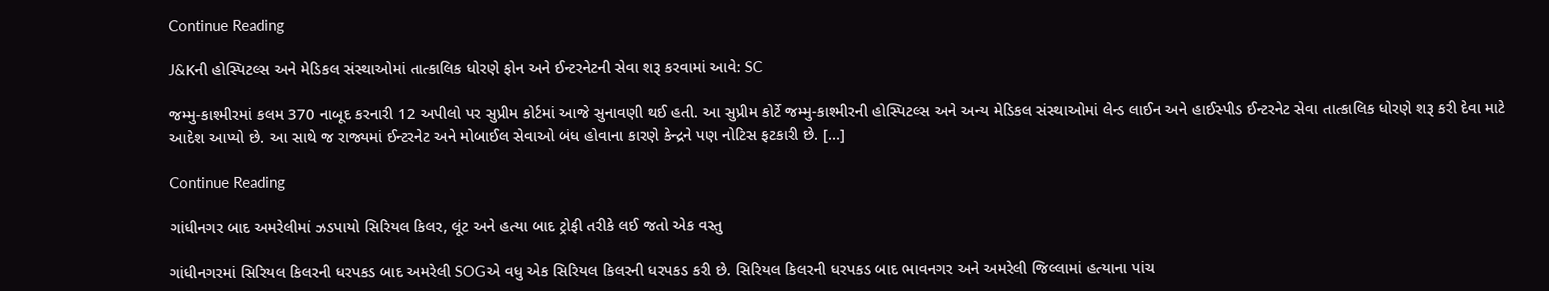Continue Reading

J&Kની હોસ્પિટલ્સ અને મેડિકલ સંસ્થાઓમાં તાત્કાલિક ધોરણે ફોન અને ઈન્ટરનેટની સેવા શરૂ કરવામાં આવે: SC

જમ્મુ-કાશ્મીરમાં કલમ 370 નાબૂદ કરનારી 12 અપીલો પર સુપ્રીમ કોર્ટમાં આજે સુનાવણી થઈ હતી. આ સુપ્રીમ કોર્ટે જમ્મુ-કાશ્મીરની હોસ્પિટલ્સ અને અન્ય મેડિકલ સંસ્થાઓમાં લેન્ડ લાઈન અને હાઈસ્પીડ ઈન્ટરનેટ સેવા તાત્કાલિક ધોરણે શરૂ કરી દેવા માટે આદેશ આપ્યો છે. આ સાથે જ રાજ્યમાં ઈન્ટરનેટ અને મોબાઈલ સેવાઓ બંધ હોવાના કારણે કેન્દ્રને પણ નોટિસ ફટકારી છે. […]

Continue Reading

ગાંધીનગર બાદ અમરેલીમાં ઝડપાયો સિરિયલ કિલર, લૂંટ અને હત્યા બાદ ટ્રોફી તરીકે લઈ જતો એક વસ્તુ

ગાંધીનગરમાં સિરિયલ કિલરની ધરપકડ બાદ અમરેલી SOGએ વધુ એક સિરિયલ કિલરની ધરપકડ કરી છે. સિરિયલ કિલરની ધરપકડ બાદ ભાવનગર અને અમરેલી જિલ્લામાં હત્યાના પાંચ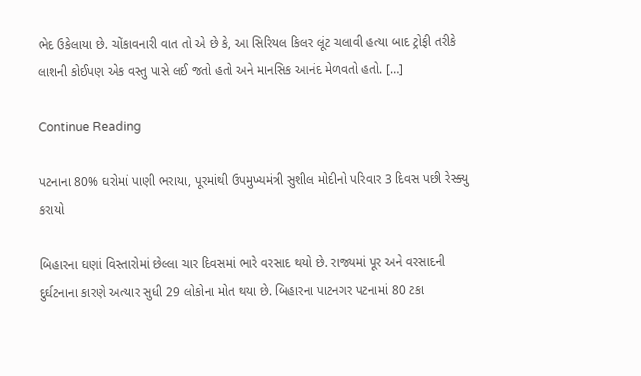ભેદ ઉકેલાયા છે. ચોંકાવનારી વાત તો એ છે કે, આ સિરિયલ કિલર લૂંટ ચલાવી હત્યા બાદ ટ્રોફી તરીકે લાશની કોઈપણ એક વસ્તુ પાસે લઈ જતો હતો અને માનસિક આનંદ મેળવતો હતો. […]

Continue Reading

પટનાના 80% ઘરોમાં પાણી ભરાયા, પૂરમાંથી ઉપમુખ્યમંત્રી સુશીલ મોદીનો પરિવાર 3 દિવસ પછી રેસ્ક્યુ કરાયો

બિહારના ઘણાં વિસ્તારોમાં છેલ્લા ચાર દિવસમાં ભારે વરસાદ થયો છે. રાજ્યમાં પૂર અને વરસાદની દુર્ઘટનાના કારણે અત્યાર સુધી 29 લોકોના મોત થયા છે. બિહારના પાટનગર પટનામાં 80 ટકા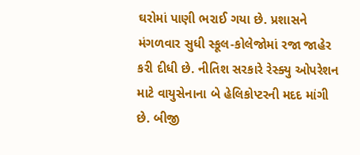ઘરોમાં પાણી ભરાઈ ગયા છે. પ્રશાસને મંગળવાર સુધી સ્કૂલ-કોલેજોમાં રજા જાહેર કરી દીધી છે. નીતિશ સરકારે રેસ્ક્યુ ઓપરેશન માટે વાયુસેનાના બે હેલિકોપ્ટરની મદદ માંગી છે. બીજી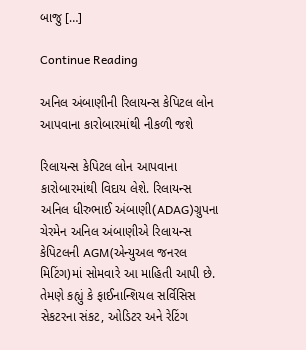બાજુ […]

Continue Reading

અનિલ અંબાણીની રિલાયન્સ કેપિટલ લોન આપવાના કારોબારમાંથી નીકળી જશે

રિલાયન્સ કેપિટલ લોન આપવાના કારોબારમાંથી વિદાય લેશે. રિલાયન્સ અનિલ ધીરુભાઈ અંબાણી(ADAG)ગ્રુપના ચેરમેન અનિલ અંબાણીએ રિલાયન્સ કેપિટલની AGM(એન્યુઅલ જનરલ મિટિંગ)માં સોમવારે આ માહિતી આપી છે. તેમણે કહ્યું કે ફાઈનાન્શિયલ સર્વિસિસ સેકટરના સંકટ, ઓડિટર અને રેટિંગ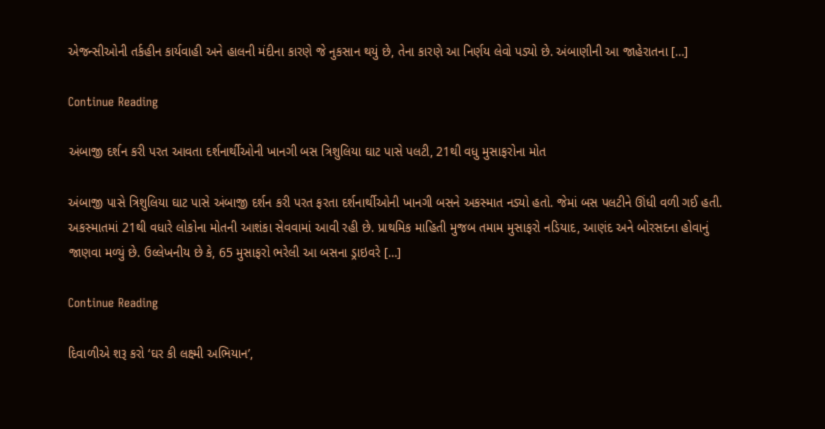એજન્સીઓની તર્કહીન કાર્યવાહી અને હાલની મંદીના કારણે જે નુકસાન થયું છે, તેના કારણે આ નિર્ણય લેવો પડ્યો છે. અંબાણીની આ જાહેરાતના […]

Continue Reading

અંબાજી દર્શન કરી પરત આવતા દર્શનાર્થીઓની ખાનગી બસ ત્રિશુલિયા ઘાટ પાસે પલટી, 21થી વધુ મુસાફરોના મોત

અંબાજી પાસે ત્રિશુલિયા ઘાટ પાસે અંબાજી દર્શન કરી પરત ફરતા દર્શનાર્થીઓની ખાનગી બસને અકસ્માત નડ્યો હતો. જેમાં બસ પલટીને ઊંધી વળી ગઈ હતી. અકસ્માતમાં 21થી વધારે લોકોના મોતની આશંકા સેવવામાં આવી રહી છે. પ્રાથમિક માહિતી મુજબ તમામ મુસાફરો નડિયાદ, આણંદ અને બોરસદના હોવાનું જાણવા મળ્યું છે. ઉલ્લેખનીય છે કે, 65 મુસાફરો ભરેલી આ બસના ડ્રાઇવરે […]

Continue Reading

દિવાળીએ શરૂ કરો ‘ઘર કી લક્ષ્‍‍મી અભિયાન’,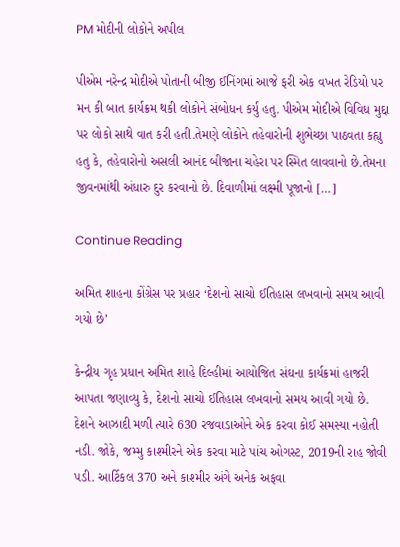PM મોદીની લોકોને અપીલ

પીએમ નરેન્દ્ર મોદીએ પોતાની બીજી ઈનિંગમાં આજે ફરી એક વખત રેડિયો પર મન કી બાત કાર્યક્રમ થકી લોકોને સંબોધન કર્યુ હતુ. પીએમ મોદીએ વિવિધ મુદ્દા પર લોકો સાથે વાત કરી હતી.તેમણે લોકોને તહેવારોની શુભેચ્છા પાઠવતા કહ્યુ હતુ કે, તહેવારોનો અસલી આનંદ બીજાના ચહેરા પર સ્મિત લાવવાનો છે.તેમના જીવનમાંથી અંધારુ દુર કરવાનો છે. દિવાળીમાં લક્ષ્‍મી પૂજાનો […]

Continue Reading

અમિત શાહના કોંગ્રેસ પર પ્રહાર ‘દેશનો સાચો ઈતિહાસ લખવાનો સમય આવી ગયો છે’

કેન્દ્રીય ગૃહ પ્રધાન અમિત શાહે દિલ્હીમાં આયોજિત સંઘના કાર્યક્રમાં હાજરી આપતા જણાવ્યુ કે, દેશનો સાચો ઈતિહાસ લખવાનો સમય આવી ગયો છે. દેશને આઝાદી મળી ત્યારે 630 રજવાડાઓને એક કરવા કોઈ સમસ્યા નહોતી નડી. જોકે, જમ્મુ કાશ્મીરને એક કરવા માટે પાંચ ઓગસ્ટ, 2019ની રાહ જોવી પડી. આર્ટિકલ 370 અને કાશ્મીર અંગે અનેક અફવા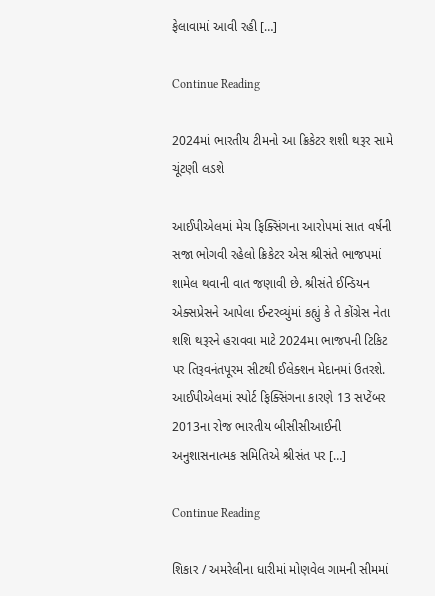ફેલાવામાં આવી રહી […]

Continue Reading

2024માં ભારતીય ટીમનો આ ક્રિકેટર શશી થરૂર સામે ચૂંટણી લડશે

આઈપીએલમાં મેચ ફિક્સિંગના આરોપમાં સાત વર્ષની સજા ભોગવી રહેલો ક્રિકેટર એસ શ્રીસંતે ભાજપમાં શામેલ થવાની વાત જણાવી છે. શ્રીસંતે ઈન્ડિયન એક્સપ્રેસને આપેલા ઈન્ટરવ્યુંમાં કહ્યું કે તે કોંગ્રેસ નેતા શશિ થરૂરને હરાવવા માટે 2024મા ભાજપની ટિકિટ પર તિરૂવનંતપૂરમ સીટથી ઈલેક્શન મેદાનમાં ઉતરશે. આઈપીએલમાં સ્પોર્ટ ફિક્સિંગના કારણે 13 સપ્ટેંબર 2013ના રોજ ભારતીય બીસીસીઆઈની અનુશાસનાત્મક સમિતિએ શ્રીસંત પર […]

Continue Reading

શિકાર / અમરેલીના ધારીમાં મોણવેલ ગામની સીમમાં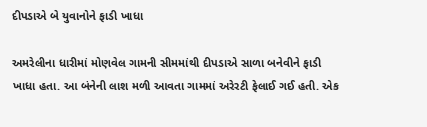દીપડાએ બે યુવાનોને ફાડી ખાધા

અમરેલીના ધારીમાં મોણવેલ ગામની સીમમાંથી દીપડાએ સાળા બનેવીને ફાડી ખાધા હતા. આ બંનેની લાશ મળી આવતા ગામમાં અરેરટી ફેલાઈ ગઈ હતી. એક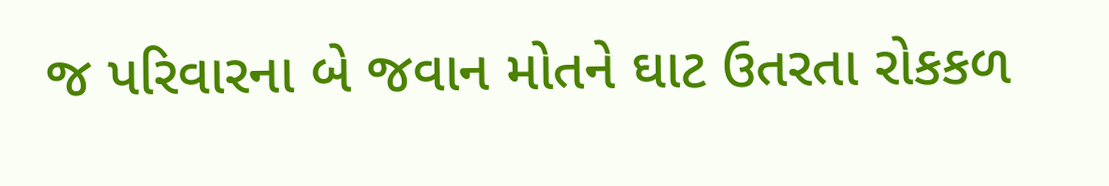જ પરિવારના બે જવાન મોતને ઘાટ ઉતરતા રોકકળ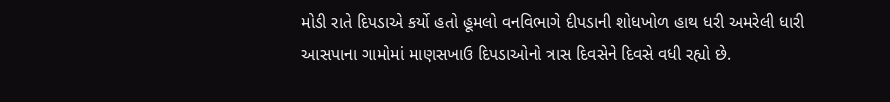મોડી રાતે દિપડાએ કર્યો હતો હૂમલો વનવિભાગે દીપડાની શોધખોળ હાથ ધરી અમરેલી ધારી આસપાના ગામોમાં માણસખાઉ દિપડાઓનો ત્રાસ દિવસેને દિવસે વધી રહ્યો છે.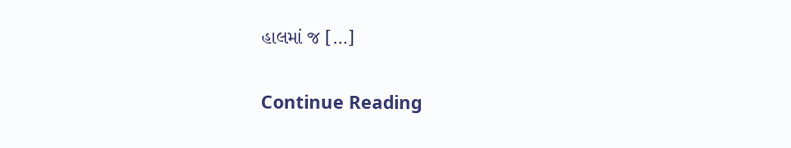હાલમાં જ […]

Continue Reading